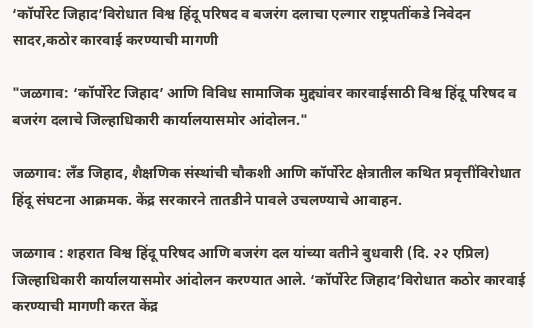‘कॉर्पोरेट जिहाद’विरोधात विश्व हिंदू परिषद व बजरंग दलाचा एल्गार राष्ट्रपतींकडे निवेदन सादर,कठोर कारवाई करण्याची मागणी

"जळगाव: ‘कॉर्पोरेट जिहाद’ आणि विविध सामाजिक मुद्द्यांवर कारवाईसाठी विश्व हिंदू परिषद व बजरंग दलाचे जिल्हाधिकारी कार्यालयासमोर आंदोलन."

जळगाव: लँड जिहाद, शैक्षणिक संस्थांची चौकशी आणि कॉर्पोरेट क्षेत्रातील कथित प्रवृत्तींविरोधात हिंदू संघटना आक्रमक. केंद्र सरकारने तातडीने पावले उचलण्याचे आवाहन.

जळगाव : शहरात विश्व हिंदू परिषद आणि बजरंग दल यांच्या वतीने बुधवारी (दि. २२ एप्रिल) जिल्हाधिकारी कार्यालयासमोर आंदोलन करण्यात आले. ‘कॉर्पोरेट जिहाद’विरोधात कठोर कारवाई करण्याची मागणी करत केंद्र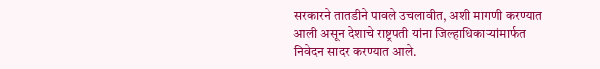सरकारने तातडीने पावले उचलावीत, अशी मागणी करण्यात आली असून देशाचे राष्ट्रपती यांना जिल्हाधिकाऱ्यांमार्फत निवेदन सादर करण्यात आले.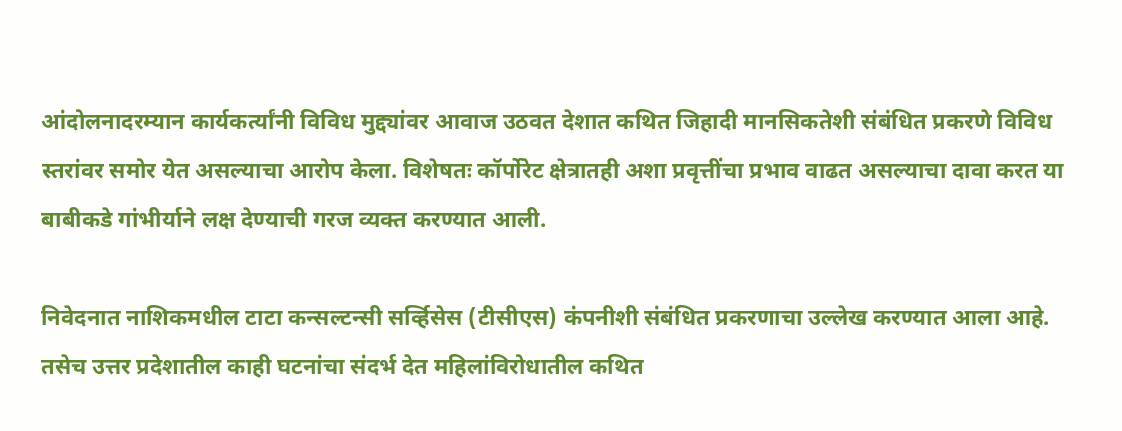आंदोलनादरम्यान कार्यकर्त्यांनी विविध मुद्द्यांवर आवाज उठवत देशात कथित जिहादी मानसिकतेशी संबंधित प्रकरणे विविध स्तरांवर समोर येत असल्याचा आरोप केला. विशेषतः कॉर्पोरेट क्षेत्रातही अशा प्रवृत्तींचा प्रभाव वाढत असल्याचा दावा करत या बाबीकडे गांभीर्याने लक्ष देण्याची गरज व्यक्त करण्यात आली.

निवेदनात नाशिकमधील टाटा कन्सल्टन्सी सर्व्हिसेस (टीसीएस) कंपनीशी संबंधित प्रकरणाचा उल्लेख करण्यात आला आहे. तसेच उत्तर प्रदेशातील काही घटनांचा संदर्भ देत महिलांविरोधातील कथित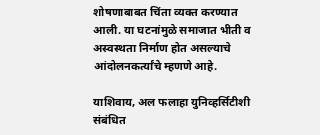शोषणाबाबत चिंता व्यक्त करण्यात आली. या घटनांमुळे समाजात भीती व अस्वस्थता निर्माण होत असल्याचे आंदोलनकर्त्यांचे म्हणणे आहे.

याशिवाय, अल फलाहा युनिव्हर्सिटीशी संबंधित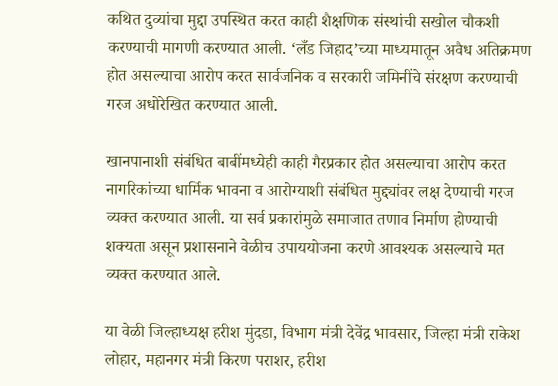कथित दुव्यांचा मुद्दा उपस्थित करत काही शैक्षणिक संस्थांची सखोल चौकशी करण्याची मागणी करण्यात आली. ‘लँड जिहाद’च्या माध्यमातून अवैध अतिक्रमण होत असल्याचा आरोप करत सार्वजनिक व सरकारी जमिनींचे संरक्षण करण्याची गरज अधोरेखित करण्यात आली.

खानपानाशी संबंधित बाबींमध्येही काही गैरप्रकार होत असल्याचा आरोप करत नागरिकांच्या धार्मिक भावना व आरोग्याशी संबंधित मुद्द्यांवर लक्ष देण्याची गरज व्यक्त करण्यात आली. या सर्व प्रकारांमुळे समाजात तणाव निर्माण होण्याची शक्यता असून प्रशासनाने वेळीच उपाययोजना करणे आवश्यक असल्याचे मत व्यक्त करण्यात आले.

या वेळी जिल्हाध्यक्ष हरीश मुंदडा, विभाग मंत्री देवेंद्र भावसार, जिल्हा मंत्री राकेश लोहार, महानगर मंत्री किरण पराशर, हरीश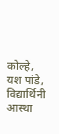कोल्हे, यश पांडे, विद्यार्थिनी आस्था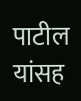पाटील यांसह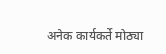अनेक कार्यकर्ते मोठ्या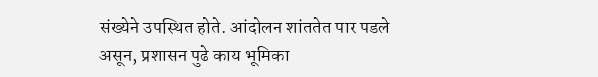संख्येने उपस्थित होते. आंदोलन शांततेत पार पडले असून, प्रशासन पुढे काय भूमिका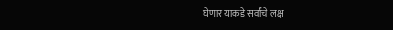घेणार याकडे सर्वांचे लक्ष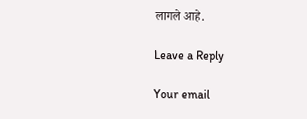लागले आहे.

Leave a Reply

Your email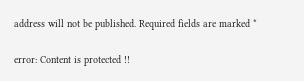address will not be published. Required fields are marked *

error: Content is protected !!